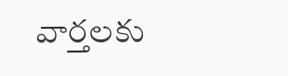వార్తలకు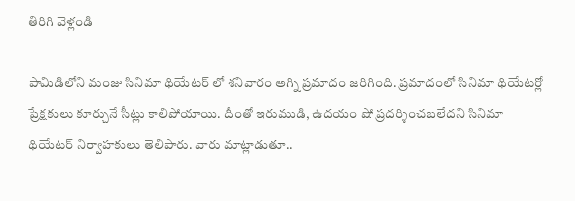తిరిగి వెళ్లండి

పామిడిలోని మంజు సినిమా థియేటర్ లో శనివారం అగ్ని ప్రమాదం జరిగింది. ప్రమాదంలో సినిమా థియేటర్లో ప్రేక్షకులు కూర్చునే సీట్లు కాలిపోయాయి. దీంతో ఇరుముడి, ఉదయం షో ప్రదర్శించబలేదని సినిమా థియేటర్ నిర్వాహకులు తెలిపారు. వారు మాట్లాడుతూ..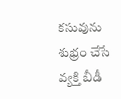కసువును శుభ్రం చేసే వ్యక్తి బీడీ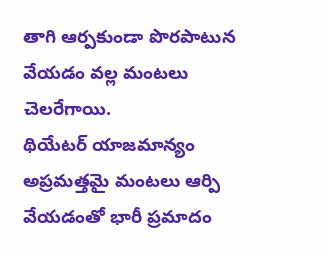తాగి ఆర్పకుండా పొరపాటున వేయడం వల్ల మంటలు చెలరేగాయి.
థియేటర్ యాజమాన్యం అప్రమత్తమై మంటలు ఆర్పి వేయడంతో భారీ ప్రమాదం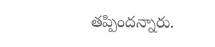తప్పిందన్నారు.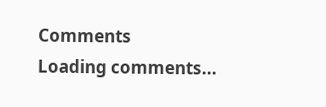Comments
Loading comments...